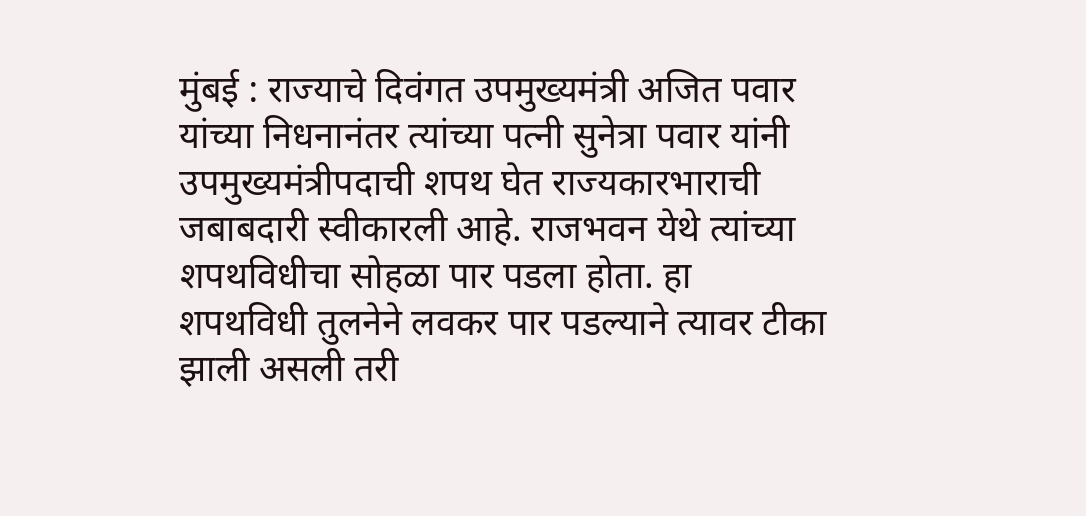मुंबई : राज्याचे दिवंगत उपमुख्यमंत्री अजित पवार यांच्या निधनानंतर त्यांच्या पत्नी सुनेत्रा पवार यांनी उपमुख्यमंत्रीपदाची शपथ घेत राज्यकारभाराची जबाबदारी स्वीकारली आहे. राजभवन येथे त्यांच्या शपथविधीचा सोहळा पार पडला होता. हा शपथविधी तुलनेने लवकर पार पडल्याने त्यावर टीका झाली असली तरी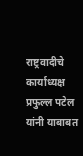राष्ट्रवादीचे कार्याध्यक्ष प्रफुल्ल पटेल यांनी याबाबत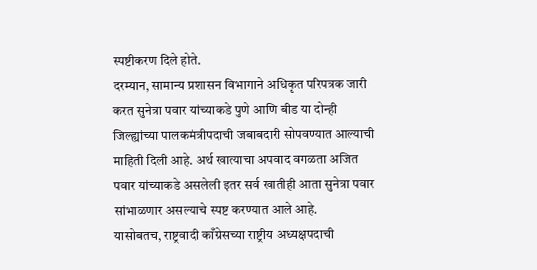स्पष्टीकरण दिले होते.
दरम्यान, सामान्य प्रशासन विभागाने अधिकृत परिपत्रक जारी करत सुनेत्रा पवार यांच्याकडे पुणे आणि बीड या दोन्ही जिल्ह्यांच्या पालकमंत्रीपदाची जबाबदारी सोपवण्यात आल्याची माहिती दिली आहे. अर्थ खात्याचा अपवाद वगळता अजित पवार यांच्याकडे असलेली इतर सर्व खातीही आता सुनेत्रा पवार सांभाळणार असल्याचे स्पष्ट करण्यात आले आहे.
यासोबतच, राष्ट्रवादी काँग्रेसच्या राष्ट्रीय अध्यक्षपदाची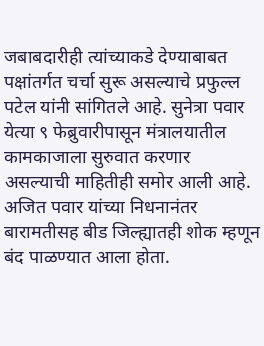जबाबदारीही त्यांच्याकडे देण्याबाबत पक्षांतर्गत चर्चा सुरू असल्याचे प्रफुल्ल पटेल यांनी सांगितले आहे. सुनेत्रा पवार येत्या ९ फेब्रुवारीपासून मंत्रालयातील कामकाजाला सुरुवात करणार असल्याची माहितीही समोर आली आहे.
अजित पवार यांच्या निधनानंतर बारामतीसह बीड जिल्ह्यातही शोक म्हणून बंद पाळण्यात आला होता.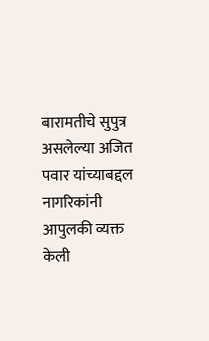बारामतीचे सुपुत्र असलेल्या अजित पवार यांच्याबद्दल नागरिकांनी आपुलकी व्यक्त केली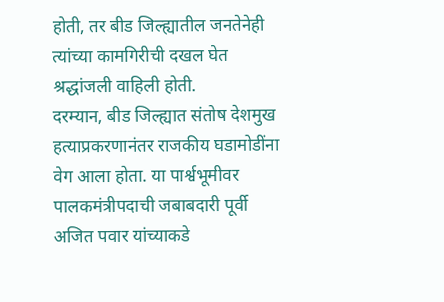होती, तर बीड जिल्ह्यातील जनतेनेही त्यांच्या कामगिरीची दखल घेत श्रद्धांजली वाहिली होती.
दरम्यान, बीड जिल्ह्यात संतोष देशमुख हत्याप्रकरणानंतर राजकीय घडामोडींना वेग आला होता. या पार्श्वभूमीवर पालकमंत्रीपदाची जबाबदारी पूर्वी अजित पवार यांच्याकडे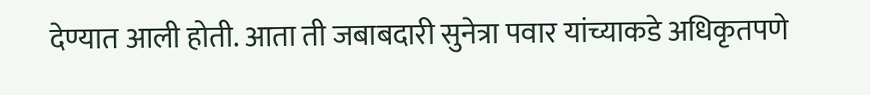देण्यात आली होती. आता ती जबाबदारी सुनेत्रा पवार यांच्याकडे अधिकृतपणे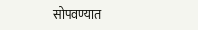सोपवण्यात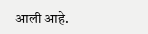आली आहे.